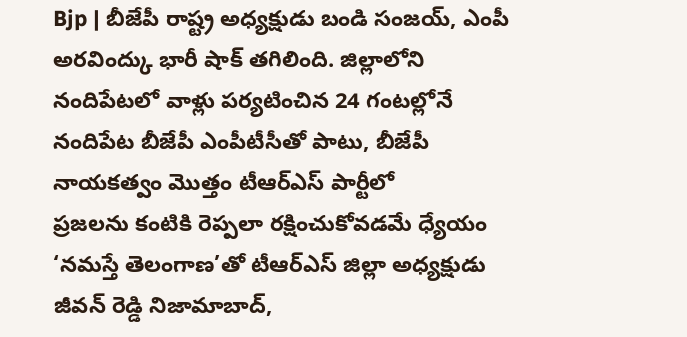Bjp | బీజేపీ రాష్ట్ర అధ్యక్షుడు బండి సంజయ్, ఎంపీ అరవింద్కు భారీ షాక్ తగిలింది. జిల్లాలోని నందిపేటలో వాళ్లు పర్యటించిన 24 గంటల్లోనే నందిపేట బీజేపీ ఎంపీటీసీతో పాటు, బీజేపీ నాయకత్వం మొత్తం టీఆర్ఎస్ పార్టీలో
ప్రజలను కంటికి రెప్పలా రక్షించుకోవడమే ధ్యేయం ‘నమస్తే తెలంగాణ’తో టీఆర్ఎస్ జిల్లా అధ్యక్షుడు జీవన్ రెడ్డి నిజామాబాద్,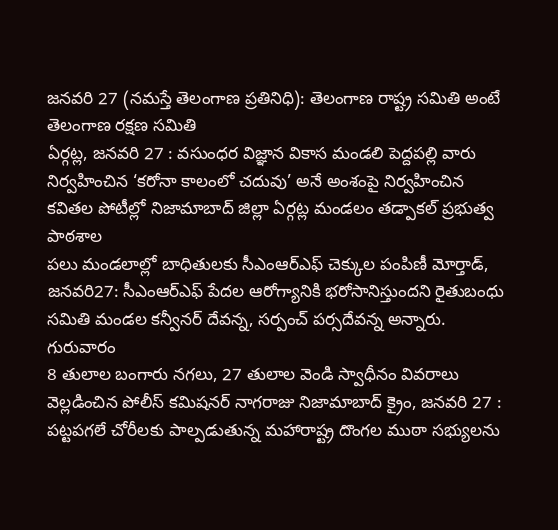జనవరి 27 (నమస్తే తెలంగాణ ప్రతినిధి): తెలంగాణ రాష్ట్ర సమితి అంటే తెలంగాణ రక్షణ సమితి
ఏర్గట్ల, జనవరి 27 : వసుంధర విజ్ఞాన వికాస మండలి పెద్దపల్లి వారు నిర్వహించిన ‘కరోనా కాలంలో చదువు’ అనే అంశంపై నిర్వహించిన కవితల పోటీల్లో నిజామాబాద్ జిల్లా ఏర్గట్ల మండలం తడ్పాకల్ ప్రభుత్వ పాఠశాల
పలు మండలాల్లో బాధితులకు సీఎంఆర్ఎఫ్ చెక్కుల పంపిణీ మోర్తాడ్, జనవరి27: సీఎంఆర్ఎఫ్ పేదల ఆరోగ్యానికి భరోసానిస్తుందని రైతుబంధు సమితి మండల కన్వీనర్ దేవన్న, సర్పంచ్ పర్సదేవన్న అన్నారు. గురువారం
8 తులాల బంగారు నగలు, 27 తులాల వెండి స్వాధీనం వివరాలు వెల్లడించిన పోలీస్ కమిషనర్ నాగరాజు నిజామాబాద్ క్రైం, జనవరి 27 : పట్టపగలే చోరీలకు పాల్పడుతున్న మహారాష్ట్ర దొంగల ముఠా సభ్యులను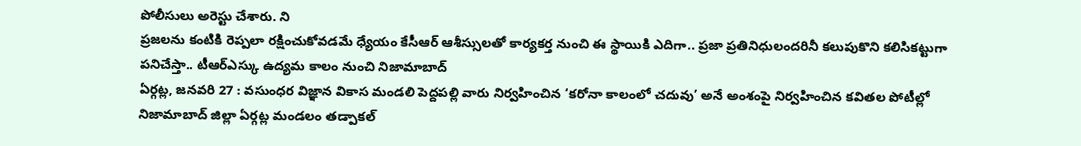పోలీసులు అరెస్టు చేశారు. ని
ప్రజలను కంటికి రెప్పలా రక్షించుకోవడమే ధ్యేయం కేసీఆర్ ఆశీస్సులతో కార్యకర్త నుంచి ఈ స్థాయికి ఎదిగా.. ప్రజా ప్రతినిధులందరినీ కలుపుకొని కలిసికట్టుగా పనిచేస్తా.. టీఆర్ఎస్కు ఉద్యమ కాలం నుంచి నిజామాబాద్
ఏర్గట్ల, జనవరి 27 : వసుంధర విజ్ఞాన వికాస మండలి పెద్దపల్లి వారు నిర్వహించిన ‘కరోనా కాలంలో చదువు’ అనే అంశంపై నిర్వహించిన కవితల పోటీల్లో నిజామాబాద్ జిల్లా ఏర్గట్ల మండలం తడ్పాకల్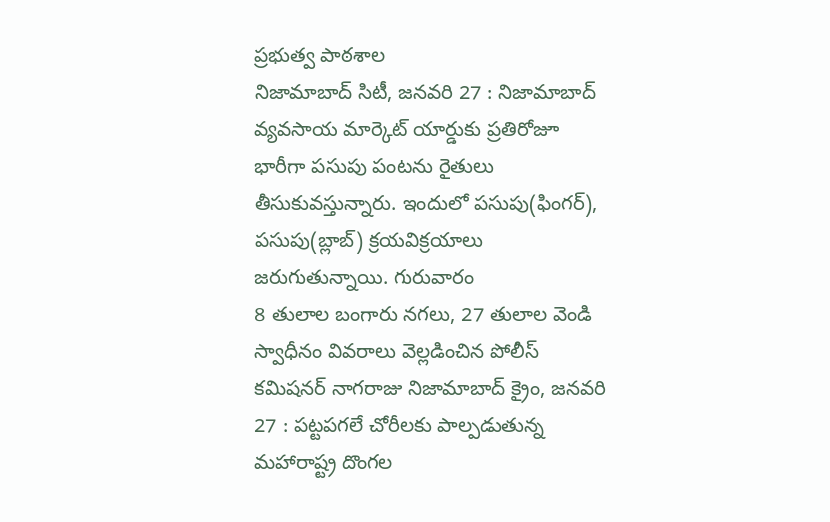ప్రభుత్వ పాఠశాల
నిజామాబాద్ సిటీ, జనవరి 27 : నిజామాబాద్ వ్యవసాయ మార్కెట్ యార్డుకు ప్రతిరోజూ భారీగా పసుపు పంటను రైతులు తీసుకువస్తున్నారు. ఇందులో పసుపు(ఫింగర్), పసుపు(బ్లాబ్) క్రయవిక్రయాలు జరుగుతున్నాయి. గురువారం
8 తులాల బంగారు నగలు, 27 తులాల వెండి స్వాధీనం వివరాలు వెల్లడించిన పోలీస్ కమిషనర్ నాగరాజు నిజామాబాద్ క్రైం, జనవరి 27 : పట్టపగలే చోరీలకు పాల్పడుతున్న మహారాష్ట్ర దొంగల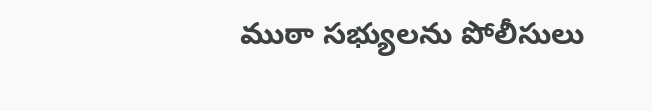ముఠా సభ్యులను పోలీసులు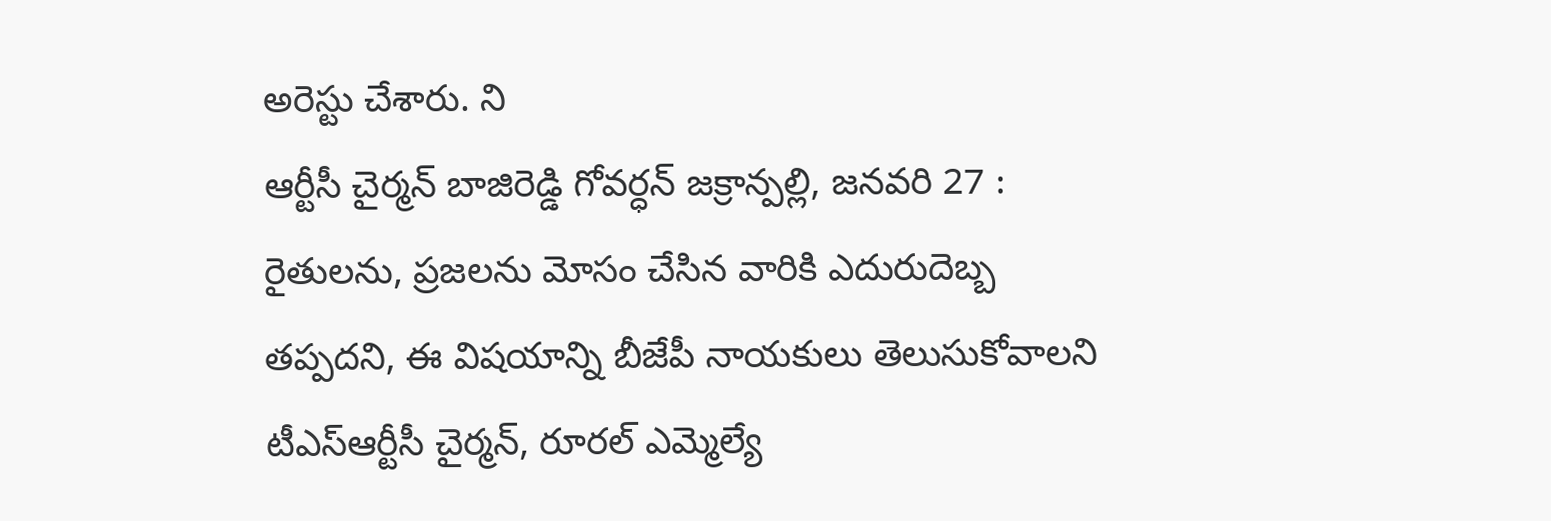అరెస్టు చేశారు. ని
ఆర్టీసీ చైర్మన్ బాజిరెడ్డి గోవర్ధన్ జక్రాన్పల్లి, జనవరి 27 : రైతులను, ప్రజలను మోసం చేసిన వారికి ఎదురుదెబ్బ తప్పదని, ఈ విషయాన్ని బీజేపీ నాయకులు తెలుసుకోవాలని టీఎస్ఆర్టీసీ చైర్మన్, రూరల్ ఎమ్మెల్యే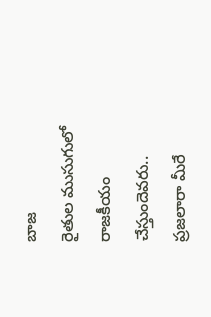బాజ
రైతుల ముసుగులో రాజకీయం చేస్తుందెవరు.. ప్రజలారా మీరే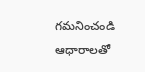గమనించండి ఆధారాలతో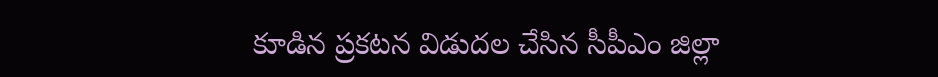కూడిన ప్రకటన విడుదల చేసిన సీపీఎం జిల్లా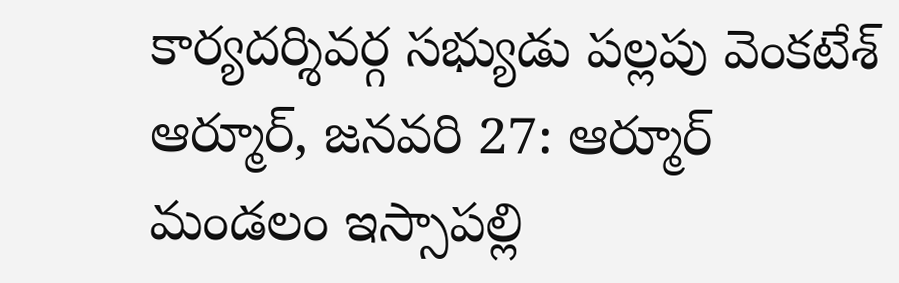కార్యదర్శివర్గ సభ్యుడు పల్లపు వెంకటేశ్ ఆర్మూర్, జనవరి 27: ఆర్మూర్ మండలం ఇస్సాపల్లి